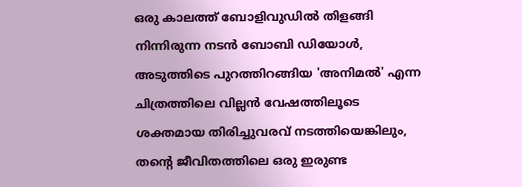ഒരു കാലത്ത് ബോളിവുഡിൽ തിളങ്ങി നിന്നിരുന്ന നടൻ ബോബി ഡിയോൾ, അടുത്തിടെ പുറത്തിറങ്ങിയ 'അനിമൽ' എന്ന ചിത്രത്തിലെ വില്ലൻ വേഷത്തിലൂടെ ശക്തമായ തിരിച്ചുവരവ് നടത്തിയെങ്കിലും, തന്റെ ജീവിതത്തിലെ ഒരു ഇരുണ്ട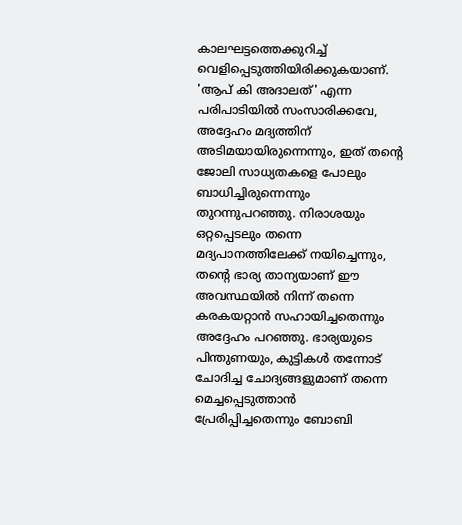കാലഘട്ടത്തെക്കുറിച്ച് വെളിപ്പെടുത്തിയിരിക്കുകയാണ്. 'ആപ് കി അദാലത്' എന്ന പരിപാടിയിൽ സംസാരിക്കവേ, അദ്ദേഹം മദ്യത്തിന് അടിമയായിരുന്നെന്നും, ഇത് തന്റെ ജോലി സാധ്യതകളെ പോലും ബാധിച്ചിരുന്നെന്നും തുറന്നുപറഞ്ഞു. നിരാശയും ഒറ്റപ്പെടലും തന്നെ മദ്യപാനത്തിലേക്ക് നയിച്ചെന്നും, തന്റെ ഭാര്യ താന്യയാണ് ഈ അവസ്ഥയിൽ നിന്ന് തന്നെ കരകയറ്റാൻ സഹായിച്ചതെന്നും അദ്ദേഹം പറഞ്ഞു. ഭാര്യയുടെ പിന്തുണയും, കുട്ടികൾ തന്നോട് ചോദിച്ച ചോദ്യങ്ങളുമാണ് തന്നെ മെച്ചപ്പെടുത്താൻ പ്രേരിപ്പിച്ചതെന്നും ബോബി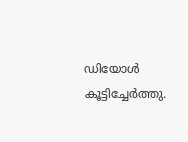ഡിയോൾ കൂട്ടിച്ചേർത്തു.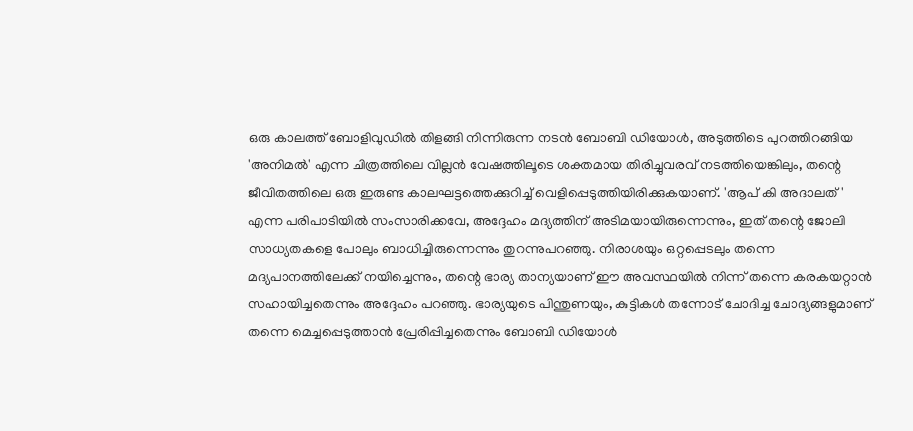ഒരു കാലത്ത് ബോളിവുഡിൽ തിളങ്ങി നിന്നിരുന്ന നടൻ ബോബി ഡിയോൾ, അടുത്തിടെ പുറത്തിറങ്ങിയ 'അനിമൽ' എന്ന ചിത്രത്തിലെ വില്ലൻ വേഷത്തിലൂടെ ശക്തമായ തിരിച്ചുവരവ് നടത്തിയെങ്കിലും, തന്റെ ജീവിതത്തിലെ ഒരു ഇരുണ്ട കാലഘട്ടത്തെക്കുറിച്ച് വെളിപ്പെടുത്തിയിരിക്കുകയാണ്. 'ആപ് കി അദാലത്' എന്ന പരിപാടിയിൽ സംസാരിക്കവേ, അദ്ദേഹം മദ്യത്തിന് അടിമയായിരുന്നെന്നും, ഇത് തന്റെ ജോലി സാധ്യതകളെ പോലും ബാധിച്ചിരുന്നെന്നും തുറന്നുപറഞ്ഞു. നിരാശയും ഒറ്റപ്പെടലും തന്നെ മദ്യപാനത്തിലേക്ക് നയിച്ചെന്നും, തന്റെ ഭാര്യ താന്യയാണ് ഈ അവസ്ഥയിൽ നിന്ന് തന്നെ കരകയറ്റാൻ സഹായിച്ചതെന്നും അദ്ദേഹം പറഞ്ഞു. ഭാര്യയുടെ പിന്തുണയും, കുട്ടികൾ തന്നോട് ചോദിച്ച ചോദ്യങ്ങളുമാണ് തന്നെ മെച്ചപ്പെടുത്താൻ പ്രേരിപ്പിച്ചതെന്നും ബോബി ഡിയോൾ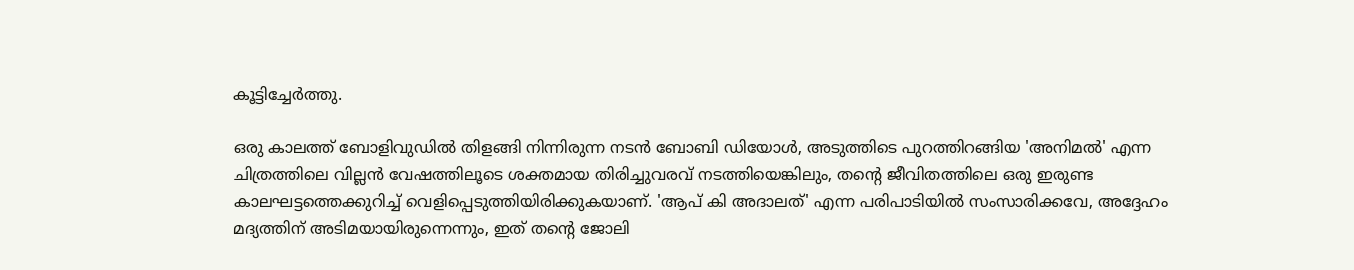കൂട്ടിച്ചേർത്തു.

ഒരു കാലത്ത് ബോളിവുഡിൽ തിളങ്ങി നിന്നിരുന്ന നടൻ ബോബി ഡിയോൾ, അടുത്തിടെ പുറത്തിറങ്ങിയ 'അനിമൽ' എന്ന ചിത്രത്തിലെ വില്ലൻ വേഷത്തിലൂടെ ശക്തമായ തിരിച്ചുവരവ് നടത്തിയെങ്കിലും, തന്റെ ജീവിതത്തിലെ ഒരു ഇരുണ്ട കാലഘട്ടത്തെക്കുറിച്ച് വെളിപ്പെടുത്തിയിരിക്കുകയാണ്. 'ആപ് കി അദാലത്' എന്ന പരിപാടിയിൽ സംസാരിക്കവേ, അദ്ദേഹം മദ്യത്തിന് അടിമയായിരുന്നെന്നും, ഇത് തന്റെ ജോലി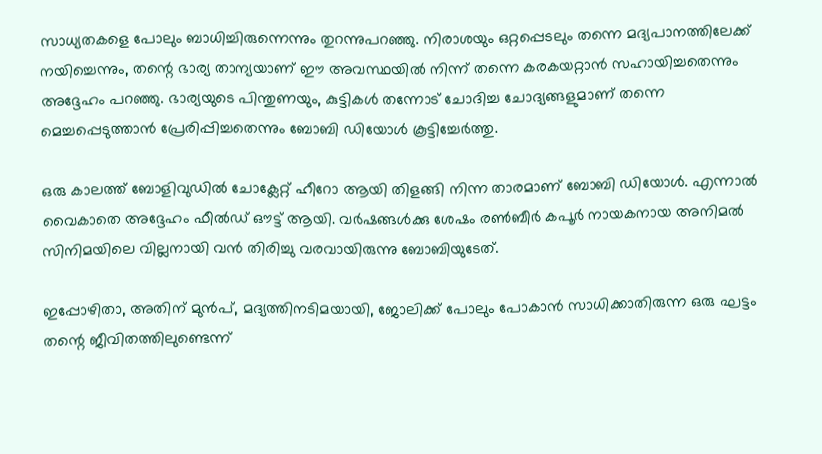സാധ്യതകളെ പോലും ബാധിച്ചിരുന്നെന്നും തുറന്നുപറഞ്ഞു. നിരാശയും ഒറ്റപ്പെടലും തന്നെ മദ്യപാനത്തിലേക്ക് നയിച്ചെന്നും, തന്റെ ഭാര്യ താന്യയാണ് ഈ അവസ്ഥയിൽ നിന്ന് തന്നെ കരകയറ്റാൻ സഹായിച്ചതെന്നും അദ്ദേഹം പറഞ്ഞു. ഭാര്യയുടെ പിന്തുണയും, കുട്ടികൾ തന്നോട് ചോദിച്ച ചോദ്യങ്ങളുമാണ് തന്നെ മെച്ചപ്പെടുത്താൻ പ്രേരിപ്പിച്ചതെന്നും ബോബി ഡിയോൾ കൂട്ടിച്ചേർത്തു.

ഒരു കാലത്ത് ബോളിവുഡിൽ ചോക്ലേറ്റ് ഹീറോ ആയി തിളങ്ങി നിന്ന താരമാണ് ബോബി ഡിയോൾ. എന്നാൽ വൈകാതെ അദ്ദേഹം ഫീൽഡ് ഔട്ട് ആയി. വർഷങ്ങൾക്കു ശേഷം രൺബീർ കപൂര്‍ നായകനായ അനിമൽ സിനിമയിലെ വില്ലനായി വൻ തിരിച്ചു വരവായിരുന്നു ബോബിയുടേത്.

ഇപ്പോഴിതാ, അതിന് മുൻപ്, മദ്യത്തിനടിമയായി, ജോലിക്ക് പോലും പോകാൻ സാധിക്കാതിരുന്ന ഒരു ഘട്ടം തന്റെ ജീവിതത്തിലുണ്ടെന്ന്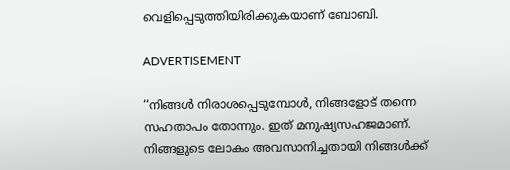വെളിപ്പെടുത്തിയിരിക്കുകയാണ് ബോബി.

ADVERTISEMENT

‘‘നിങ്ങൾ നിരാശപ്പെടുമ്പോൾ, നിങ്ങളോട് തന്നെ സഹതാപം തോന്നും. ഇത് മനുഷ്യസഹജമാണ്. നിങ്ങളുടെ ലോകം അവസാനിച്ചതായി നിങ്ങൾക്ക്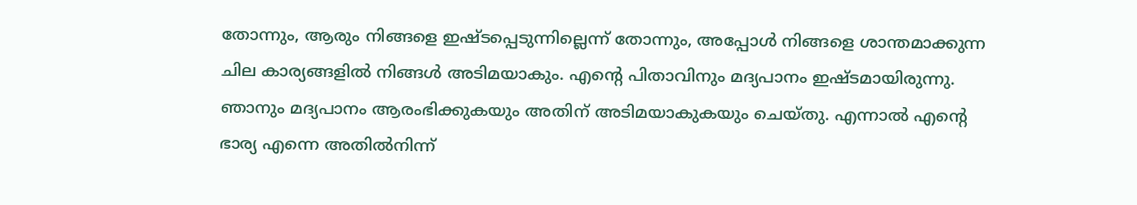തോന്നും, ആരും നിങ്ങളെ ഇഷ്ടപ്പെടുന്നില്ലെന്ന് തോന്നും, അപ്പോൾ നിങ്ങളെ ശാന്തമാക്കുന്ന ചില കാര്യങ്ങളിൽ നിങ്ങൾ അടിമയാകും. എന്റെ പിതാവിനും മദ്യപാനം ഇഷ്ടമായിരുന്നു. ഞാനും മദ്യപാനം ആരംഭിക്കുകയും അതിന് അടിമയാകുകയും ചെയ്തു. എന്നാൽ എന്റെ ഭാര്യ എന്നെ അതിൽനിന്ന്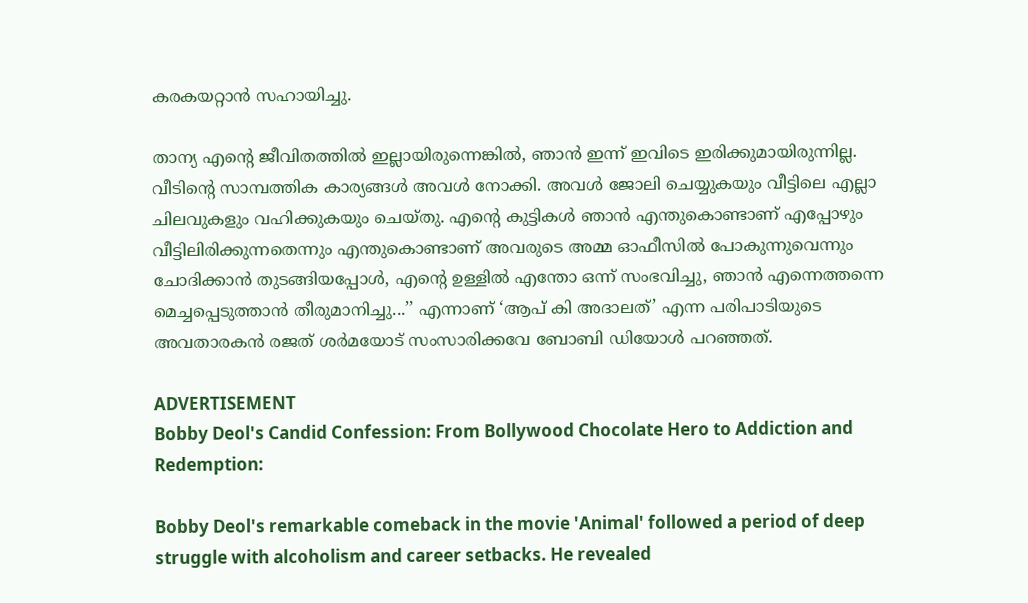കരകയറ്റാൻ സഹായിച്ചു.

താന്യ എന്റെ ജീവിതത്തിൽ ഇല്ലായിരുന്നെങ്കിൽ, ഞാൻ ഇന്ന് ഇവിടെ ഇരിക്കുമായിരുന്നില്ല. വീടിന്റെ സാമ്പത്തിക കാര്യങ്ങൾ അവൾ നോക്കി. അവൾ ജോലി ചെയ്യുകയും വീട്ടിലെ എല്ലാ ചിലവുകളും വഹിക്കുകയും ചെയ്തു. എന്റെ കുട്ടികൾ ഞാൻ എന്തുകൊണ്ടാണ് എപ്പോഴും വീട്ടിലിരിക്കുന്നതെന്നും എന്തുകൊണ്ടാണ് അവരുടെ അമ്മ ഓഫീസിൽ പോകുന്നുവെന്നും ചോദിക്കാൻ തുടങ്ങിയപ്പോൾ, എന്റെ ഉള്ളിൽ എന്തോ ഒന്ന് സംഭവിച്ചു, ഞാൻ എന്നെത്തന്നെ മെച്ചപ്പെടുത്താൻ തീരുമാനിച്ചു...’’ എന്നാണ് ‘ആപ് കി അദാലത്’ എന്ന പരിപാടിയുടെ അവതാരകൻ രജത് ശർമയോട് സംസാരിക്കവേ ബോബി ഡിയോള്‍ പറഞ്ഞത്.

ADVERTISEMENT
Bobby Deol's Candid Confession: From Bollywood Chocolate Hero to Addiction and Redemption:

Bobby Deol's remarkable comeback in the movie 'Animal' followed a period of deep struggle with alcoholism and career setbacks. He revealed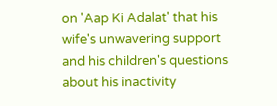on 'Aap Ki Adalat' that his wife's unwavering support and his children's questions about his inactivity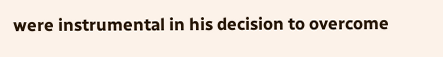were instrumental in his decision to overcome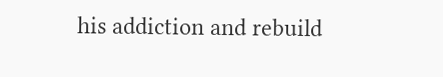his addiction and rebuild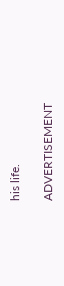his life.

ADVERTISEMENT